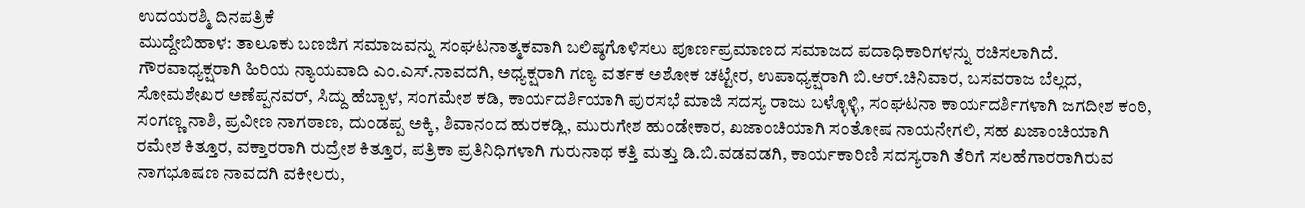ಉದಯರಶ್ಮಿ ದಿನಪತ್ರಿಕೆ
ಮುದ್ದೇಬಿಹಾಳ: ತಾಲೂಕು ಬಣಜಿಗ ಸಮಾಜವನ್ನು ಸಂಘಟನಾತ್ಮಕವಾಗಿ ಬಲಿಷ್ಠಗೊಳಿಸಲು ಪೂರ್ಣಪ್ರಮಾಣದ ಸಮಾಜದ ಪದಾಧಿಕಾರಿಗಳನ್ನು ರಚಿಸಲಾಗಿದೆ.
ಗೌರವಾಧ್ಯಕ್ಷರಾಗಿ ಹಿರಿಯ ನ್ಯಾಯವಾದಿ ಎಂ.ಎಸ್.ನಾವದಗಿ, ಅಧ್ಯಕ್ಷರಾಗಿ ಗಣ್ಯ ವರ್ತಕ ಅಶೋಕ ಚಟ್ಟೇರ, ಉಪಾಧ್ಯಕ್ಷರಾಗಿ ಬಿ.ಆರ್.ಚಿನಿವಾರ, ಬಸವರಾಜ ಬೆಲ್ಲದ, ಸೋಮಶೇಖರ ಅಣೆಪ್ಪನವರ್, ಸಿದ್ದು ಹೆಬ್ಬಾಳ, ಸಂಗಮೇಶ ಕಡಿ, ಕಾರ್ಯದರ್ಶಿಯಾಗಿ ಪುರಸಭೆ ಮಾಜಿ ಸದಸ್ಯ ರಾಜು ಬಳ್ಳೊಳ್ಳಿ, ಸಂಘಟನಾ ಕಾರ್ಯದರ್ಶಿಗಳಾಗಿ ಜಗದೀಶ ಕಂಠಿ, ಸಂಗಣ್ಣ ನಾಶಿ, ಪ್ರವೀಣ ನಾಗಠಾಣ, ದುಂಡಪ್ಪ ಅಕ್ಕಿ, ಶಿವಾನಂದ ಹುರಕಡ್ಲಿ, ಮುರುಗೇಶ ಹುಂಡೇಕಾರ, ಖಜಾಂಚಿಯಾಗಿ ಸಂತೋಷ ನಾಯನೇಗಲಿ, ಸಹ ಖಜಾಂಚಿಯಾಗಿ ರಮೇಶ ಕಿತ್ತೂರ, ವಕ್ತಾರರಾಗಿ ರುದ್ರೇಶ ಕಿತ್ತೂರ, ಪತ್ರಿಕಾ ಪ್ರತಿನಿಧಿಗಳಾಗಿ ಗುರುನಾಥ ಕತ್ತಿ ಮತ್ತು ಡಿ.ಬಿ.ವಡವಡಗಿ, ಕಾರ್ಯಕಾರಿಣಿ ಸದಸ್ಯರಾಗಿ ತೆರಿಗೆ ಸಲಹೆಗಾರರಾಗಿರುವ ನಾಗಭೂಷಣ ನಾವದಗಿ ವಕೀಲರು,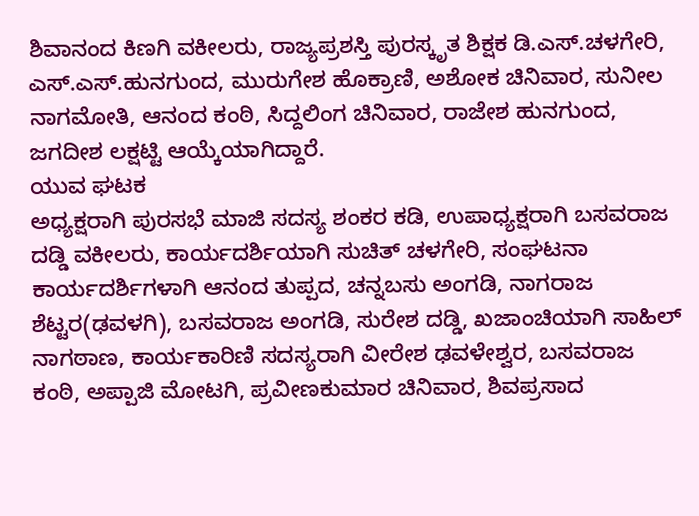ಶಿವಾನಂದ ಕಿಣಗಿ ವಕೀಲರು, ರಾಜ್ಯಪ್ರಶಸ್ತಿ ಪುರಸ್ಕೃತ ಶಿಕ್ಷಕ ಡಿ.ಎಸ್.ಚಳಗೇರಿ, ಎಸ್.ಎಸ್.ಹುನಗುಂದ, ಮುರುಗೇಶ ಹೊಕ್ರಾಣಿ, ಅಶೋಕ ಚಿನಿವಾರ, ಸುನೀಲ ನಾಗಮೋತಿ, ಆನಂದ ಕಂಠಿ, ಸಿದ್ದಲಿಂಗ ಚಿನಿವಾರ, ರಾಜೇಶ ಹುನಗುಂದ, ಜಗದೀಶ ಲಕ್ಷಟ್ಟಿ ಆಯ್ಕೆಯಾಗಿದ್ದಾರೆ.
ಯುವ ಘಟಕ
ಅಧ್ಯಕ್ಷರಾಗಿ ಪುರಸಭೆ ಮಾಜಿ ಸದಸ್ಯ ಶಂಕರ ಕಡಿ, ಉಪಾಧ್ಯಕ್ಷರಾಗಿ ಬಸವರಾಜ ದಡ್ಡಿ ವಕೀಲರು, ಕಾರ್ಯದರ್ಶಿಯಾಗಿ ಸುಚಿತ್ ಚಳಗೇರಿ, ಸಂಘಟನಾ ಕಾರ್ಯದರ್ಶಿಗಳಾಗಿ ಆನಂದ ತುಪ್ಪದ, ಚನ್ನಬಸು ಅಂಗಡಿ, ನಾಗರಾಜ ಶೆಟ್ಟರ(ಢವಳಗಿ), ಬಸವರಾಜ ಅಂಗಡಿ, ಸುರೇಶ ದಡ್ಡಿ, ಖಜಾಂಚಿಯಾಗಿ ಸಾಹಿಲ್ ನಾಗಠಾಣ, ಕಾರ್ಯಕಾರಿಣಿ ಸದಸ್ಯರಾಗಿ ವೀರೇಶ ಢವಳೇಶ್ವರ, ಬಸವರಾಜ ಕಂಠಿ, ಅಪ್ಪಾಜಿ ಮೋಟಗಿ, ಪ್ರವೀಣಕುಮಾರ ಚಿನಿವಾರ, ಶಿವಪ್ರಸಾದ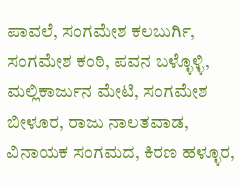ಪಾವಲೆ, ಸಂಗಮೇಶ ಕಲಬುರ್ಗಿ, ಸಂಗಮೇಶ ಕಂಠಿ, ಪವನ ಬಳ್ಳೊಳ್ಳಿ, ಮಲ್ಲಿಕಾರ್ಜುನ ಮೇಟಿ, ಸಂಗಮೇಶ ಬೀಳೂರ, ರಾಜು ನಾಲತವಾಡ, ವಿನಾಯಕ ಸಂಗಮದ, ಕಿರಣ ಹಳ್ಳೂರ,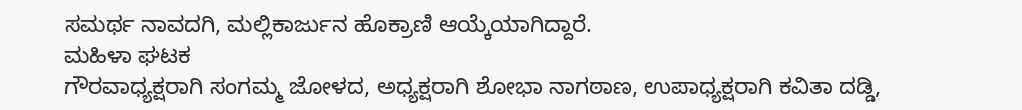ಸಮರ್ಥ ನಾವದಗಿ, ಮಲ್ಲಿಕಾರ್ಜುನ ಹೊಕ್ರಾಣಿ ಆಯ್ಕೆಯಾಗಿದ್ದಾರೆ.
ಮಹಿಳಾ ಘಟಕ
ಗೌರವಾಧ್ಯಕ್ಷರಾಗಿ ಸಂಗಮ್ಮ ಜೋಳದ, ಅಧ್ಯಕ್ಷರಾಗಿ ಶೋಭಾ ನಾಗಠಾಣ, ಉಪಾಧ್ಯಕ್ಷರಾಗಿ ಕವಿತಾ ದಡ್ಡಿ,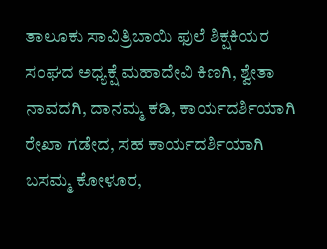ತಾಲೂಕು ಸಾವಿತ್ರಿಬಾಯಿ ಫುಲೆ ಶಿಕ್ಷಕಿಯರ ಸಂಘದ ಅಧ್ಯಕ್ಷೆ ಮಹಾದೇವಿ ಕಿಣಗಿ, ಶ್ವೇತಾ ನಾವದಗಿ, ದಾನಮ್ಮ ಕಡಿ, ಕಾರ್ಯದರ್ಶಿಯಾಗಿ ರೇಖಾ ಗಡೇದ, ಸಹ ಕಾರ್ಯದರ್ಶಿಯಾಗಿ ಬಸಮ್ಮ ಕೋಳೂರ,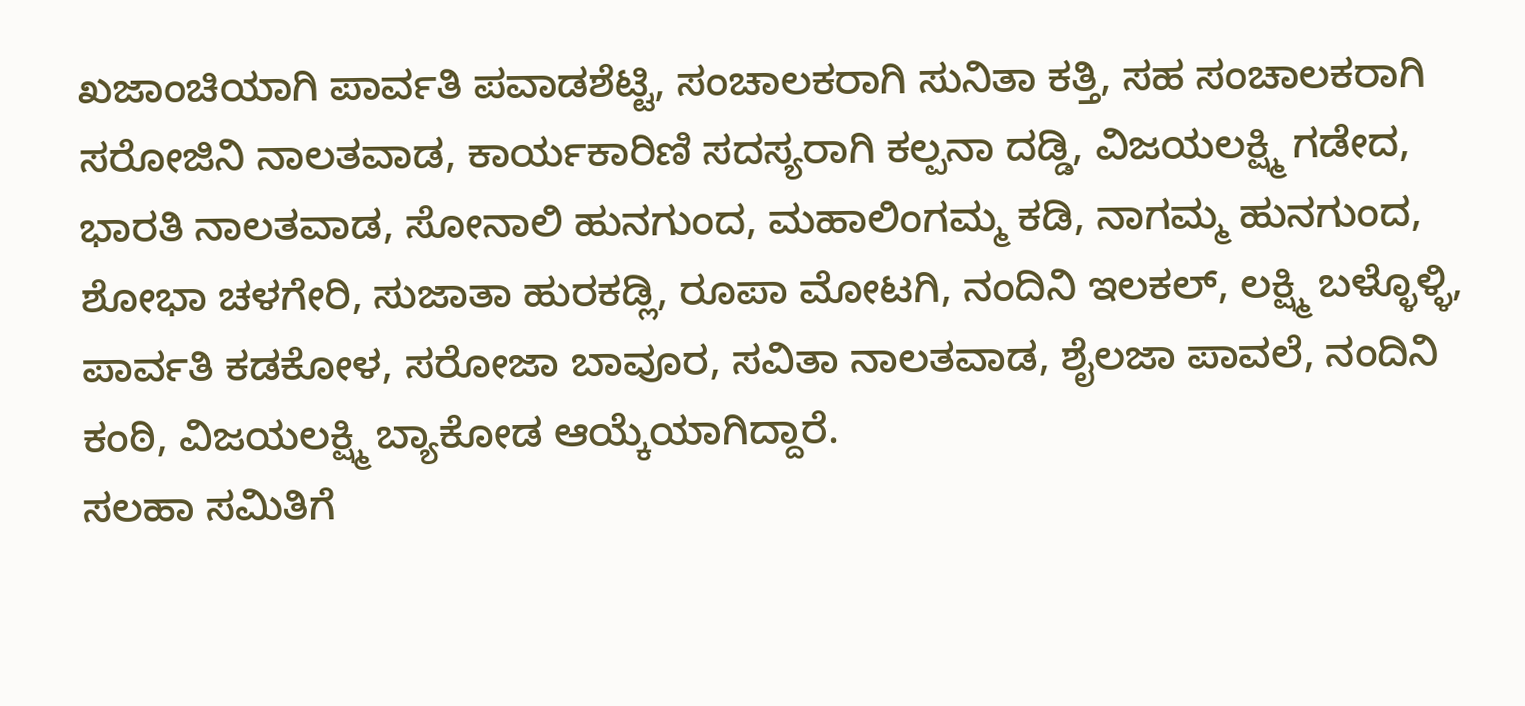ಖಜಾಂಚಿಯಾಗಿ ಪಾರ್ವತಿ ಪವಾಡಶೆಟ್ಟಿ, ಸಂಚಾಲಕರಾಗಿ ಸುನಿತಾ ಕತ್ತಿ, ಸಹ ಸಂಚಾಲಕರಾಗಿ ಸರೋಜಿನಿ ನಾಲತವಾಡ, ಕಾರ್ಯಕಾರಿಣಿ ಸದಸ್ಯರಾಗಿ ಕಲ್ಪನಾ ದಡ್ಡಿ, ವಿಜಯಲಕ್ಷ್ಮಿ ಗಡೇದ, ಭಾರತಿ ನಾಲತವಾಡ, ಸೋನಾಲಿ ಹುನಗುಂದ, ಮಹಾಲಿಂಗಮ್ಮ ಕಡಿ, ನಾಗಮ್ಮ ಹುನಗುಂದ, ಶೋಭಾ ಚಳಗೇರಿ, ಸುಜಾತಾ ಹುರಕಡ್ಲಿ, ರೂಪಾ ಮೋಟಗಿ, ನಂದಿನಿ ಇಲಕಲ್, ಲಕ್ಷ್ಮಿ ಬಳ್ಳೊಳ್ಳಿ, ಪಾರ್ವತಿ ಕಡಕೋಳ, ಸರೋಜಾ ಬಾವೂರ, ಸವಿತಾ ನಾಲತವಾಡ, ಶೈಲಜಾ ಪಾವಲೆ, ನಂದಿನಿ ಕಂಠಿ, ವಿಜಯಲಕ್ಷ್ಮಿ ಬ್ಯಾಕೋಡ ಆಯ್ಕೆಯಾಗಿದ್ದಾರೆ.
ಸಲಹಾ ಸಮಿತಿಗೆ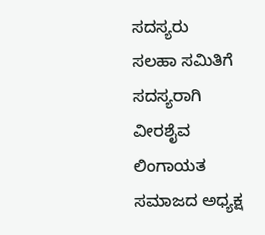ಸದಸ್ಯರು
ಸಲಹಾ ಸಮಿತಿಗೆ ಸದಸ್ಯರಾಗಿ ವೀರಶೈವ ಲಿಂಗಾಯತ ಸಮಾಜದ ಅಧ್ಯಕ್ಷ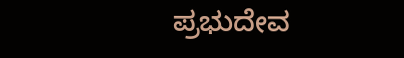ಪ್ರಭುದೇವ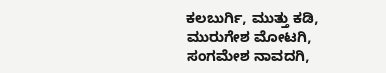ಕಲಬುರ್ಗಿ, ಮುತ್ತು ಕಡಿ, ಮುರುಗೇಶ ಮೋಟಗಿ, ಸಂಗಮೇಶ ನಾವದಗಿ,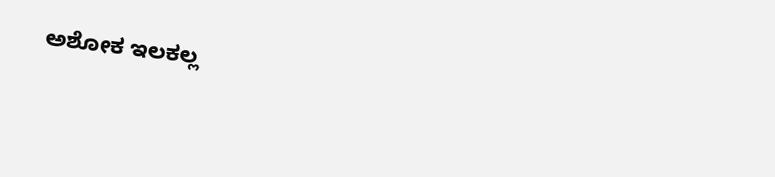ಅಶೋಕ ಇಲಕಲ್ಲ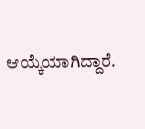ಆಯ್ಕೆಯಾಗಿದ್ದಾರೆ.